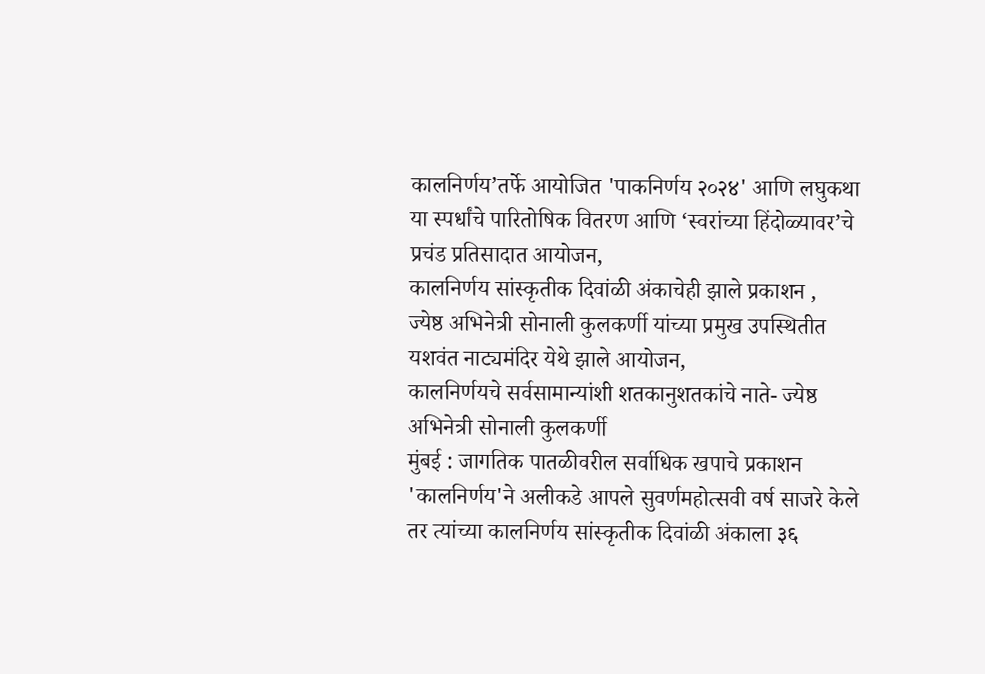कालनिर्णय’तर्फे आयोजित 'पाकनिर्णय २०२४' आणि लघुकथा या स्पर्धांचे पारितोषिक वितरण आणि ‘स्वरांच्या हिंदोळ्यावर’चे प्रचंड प्रतिसादात आयोजन,
कालनिर्णय सांस्कृतीक दिवांळी अंकाचेही झाले प्रकाशन ,
ज्येष्ठ अभिनेत्री सोनाली कुलकर्णी यांच्या प्रमुख उपस्थितीत यशवंत नाट्यमंदिर येथे झाले आयोजन,
कालनिर्णयचे सर्वसामान्यांशी शतकानुशतकांचे नाते- ज्येष्ठ अभिनेत्री सोनाली कुलकर्णी
मुंबई : जागतिक पातळीवरील सर्वाधिक खपाचे प्रकाशन 'कालनिर्णय'ने अलीकडे आपले सुवर्णमहोत्सवी वर्ष साजरे केले तर त्यांच्या कालनिर्णय सांस्कृतीक दिवांळी अंकाला ३६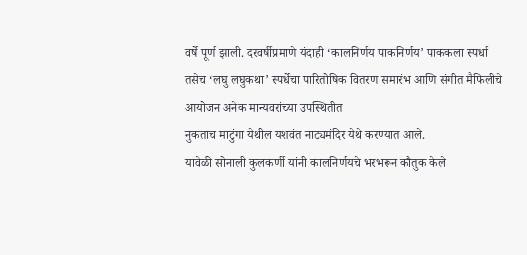वर्षे पूर्ण झाली. दरवर्षीप्रमाणे यंदाही ‘कालनिर्णय पाकनिर्णय’ पाककला स्पर्धा तसेच ‘लघु लघुकथा’ स्पर्धेचा पारितोषिक वितरण समारंभ आणि संगीत मैफिलीचे आयोजन अनेक मान्यवरांच्या उपस्थितीत
नुकताच माटुंगा येथील यशवंत नाट्यमंदिर येथे करण्यात आले.
यावेळी सोनाली कुलकर्णी यांनी कालनिर्णयचे भरभरून कौतुक केले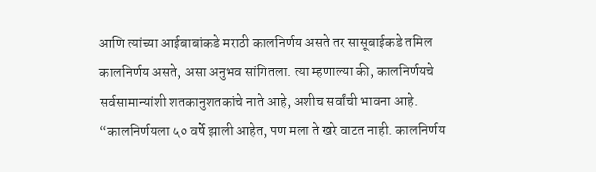आणि त्यांच्या आईबाबांकडे मराठी कालनिर्णय असते तर सासूबाईकडे तमिल कालनिर्णय असते, असा अनुभव सांगितला. त्या म्हणाल्या की, कालनिर्णयचे सर्वसामान्यांशी शतकानुशतकांचे नाते आहे, अशीच सर्वांची भावना आहे. “कालनिर्णयला ५० वर्षे झाली आहेत, पण मला ते खरे वाटत नाही. कालनिर्णय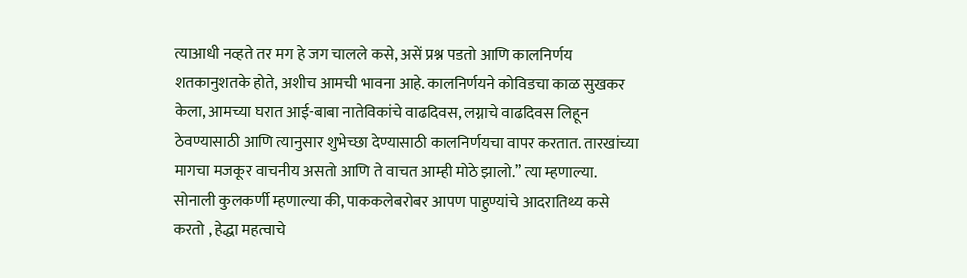त्याआधी नव्हते तर मग हे जग चालले कसे, असें प्रश्न पडतो आणि कालनिर्णय शतकानुशतके होते, अशीच आमची भावना आहे. कालनिर्णयने कोविडचा काळ सुखकर केला, आमच्या घरात आई-बाबा नातेविकांचे वाढदिवस, लग्नाचे वाढदिवस लिहून ठेवण्यासाठी आणि त्यानुसार शुभेच्छा देण्यासाठी कालनिर्णयचा वापर करतात. तारखांच्या मागचा मजकूर वाचनीय असतो आणि ते वाचत आम्ही मोठे झालो.” त्या म्हणाल्या.
सोनाली कुलकर्णी म्हणाल्या की, पाककलेबरोबर आपण पाहुण्यांचे आदरातिथ्य कसे करतो , हेद्धा महत्वाचे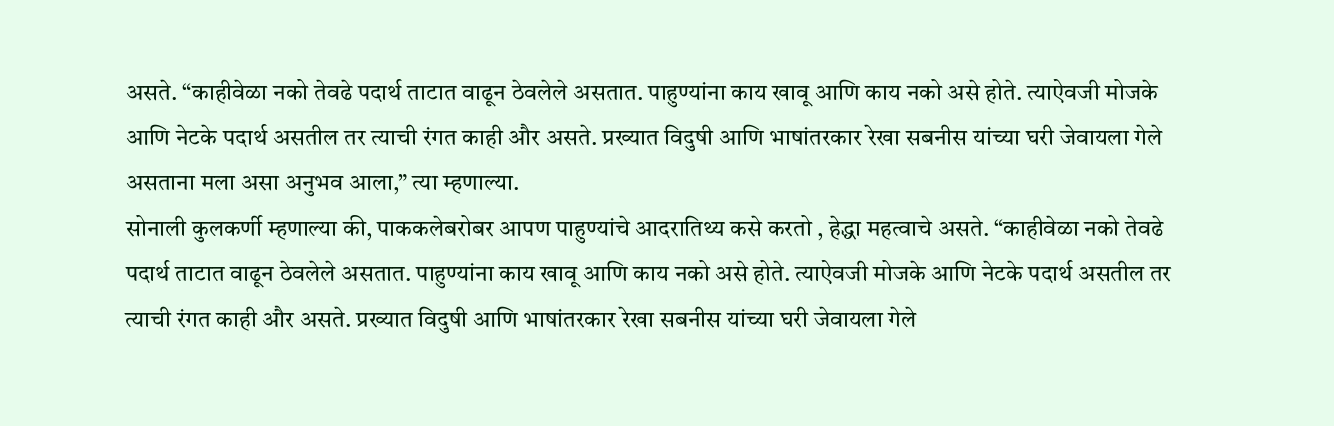असते. “काहीवेळा नको तेवढे पदार्थ ताटात वाढून ठेवलेले असतात. पाहुण्यांना काय खावू आणि काय नको असे होते. त्याऐवजी मोजके आणि नेटके पदार्थ असतील तर त्याची रंगत काही और असते. प्रख्यात विदुषी आणि भाषांतरकार रेखा सबनीस यांच्या घरी जेवायला गेले असताना मला असा अनुभव आला,” त्या म्हणाल्या.
सोनाली कुलकर्णी म्हणाल्या की, पाककलेबरोबर आपण पाहुण्यांचे आदरातिथ्य कसे करतो , हेद्धा महत्वाचे असते. “काहीवेळा नको तेवढे पदार्थ ताटात वाढून ठेवलेले असतात. पाहुण्यांना काय खावू आणि काय नको असे होते. त्याऐवजी मोजके आणि नेटके पदार्थ असतील तर त्याची रंगत काही और असते. प्रख्यात विदुषी आणि भाषांतरकार रेखा सबनीस यांच्या घरी जेवायला गेले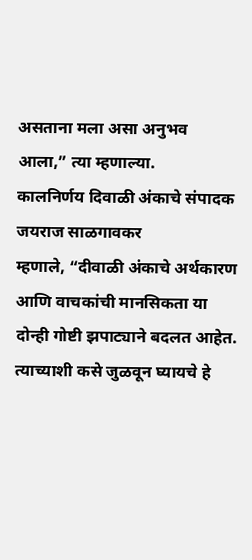असताना मला असा अनुभव आला,” त्या म्हणाल्या.
कालनिर्णय दिवाळी अंकाचे संपादक जयराज साळगावकर
म्हणाले, “दीवाळी अंकाचे अर्थकारण आणि वाचकांची मानसिकता या दोन्ही गोष्टी झपाट्याने बदलत आहेत. त्याच्याशी कसे जुळवून घ्यायचे हे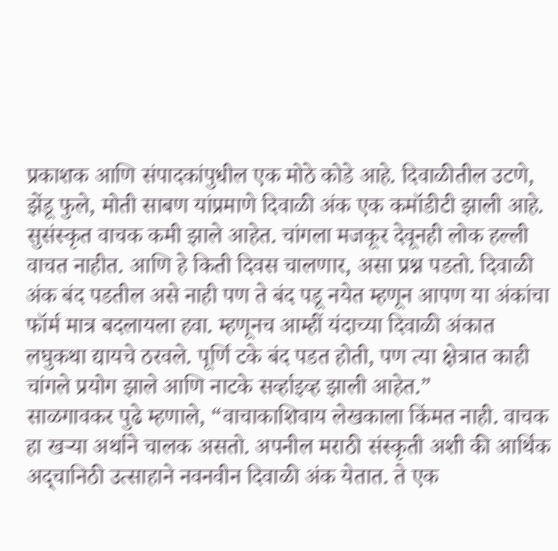प्रकाशक आणि संपादकांपुधील एक मोठे कोडे आहे. दिवाळीतील उटणे, झेंडू फुले, मोती साबण यांप्रमाणे दिवाळी अंक एक कमॉडीटी झाली आहे. सुसंस्कृत वाचक कमी झाले आहेत. चांगला मजकूर देवूनही लोक हल्ली वाचत नाहीत. आणि हे किती दिवस चालणार, असा प्रश्न पडतो. दिवाळी अंक बंद पडतील असे नाही पण ते बंद पडू नयेत म्हणून आपण या अंकांचा फॉर्म मात्र बदलायला हवा. म्हणूनच आम्हीं यंदाच्या दिवाळी अंकात लघुकथा द्यायचे ठरवले. पूर्णि टके बंद पडत होती, पण त्या क्षेत्रात काही चांगले प्रयोग झाले आणि नाटके सर्व्हाइव्ह झाली आहेत.”
साळगावकर पुढे म्हणाले, “वाचाकाशिवाय लेखकाला किंमत नाही. वाचक हा खऱ्या अर्थाने चालक असतो. अपनील मराठी संस्कृती अशी की आर्थिक अद्चानिठी उत्साहाने नवनवीन दिवाळी अंक येतात. ते एक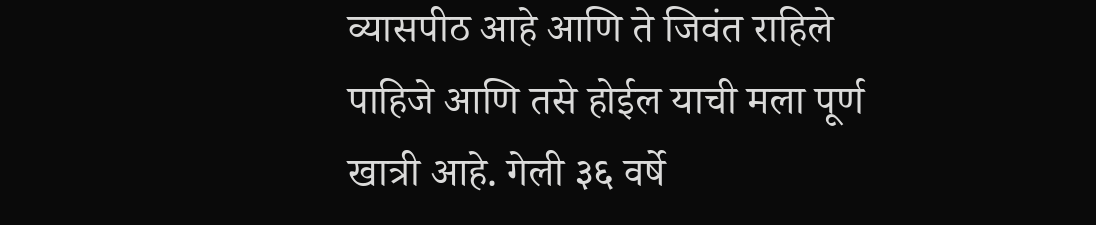व्यासपीठ आहे आणि ते जिवंत राहिले पाहिजे आणि तसे होईल याची मला पूर्ण खात्री आहे. गेली ३६ वर्षे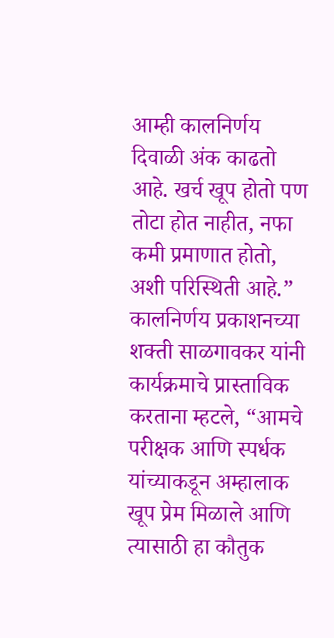आम्ही कालनिर्णय दिवाळी अंक काढतो आहे. खर्च खूप होतो पण तोटा होत नाहीत, नफा कमी प्रमाणात होतो, अशी परिस्थिती आहे.”
कालनिर्णय प्रकाशनच्या शक्ती साळगावकर यांनी कार्यक्रमाचे प्रास्ताविक करताना म्हटले, “आमचे परीक्षक आणि स्पर्धक यांच्याकडून अम्हालाक खूप प्रेम मिळाले आणि त्यासाठी हा कौतुक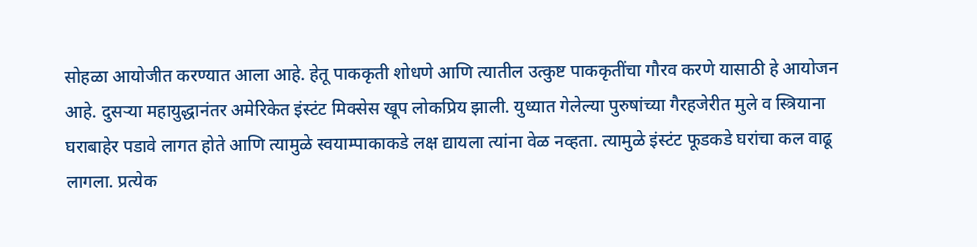सोहळा आयोजीत करण्यात आला आहे. हेतू पाककृती शोधणे आणि त्यातील उत्कुष्ट पाककृतींचा गौरव करणे यासाठी हे आयोजन आहे. दुसऱ्या महायुद्धानंतर अमेरिकेत इंस्टंट मिक्सेस खूप लोकप्रिय झाली. युध्यात गेलेल्या पुरुषांच्या गैरहजेरीत मुले व स्त्रियाना घराबाहेर पडावे लागत होते आणि त्यामुळे स्वयाम्पाकाकडे लक्ष द्यायला त्यांना वेळ नव्हता. त्यामुळे इंस्टंट फूडकडे घरांचा कल वाढू लागला. प्रत्येक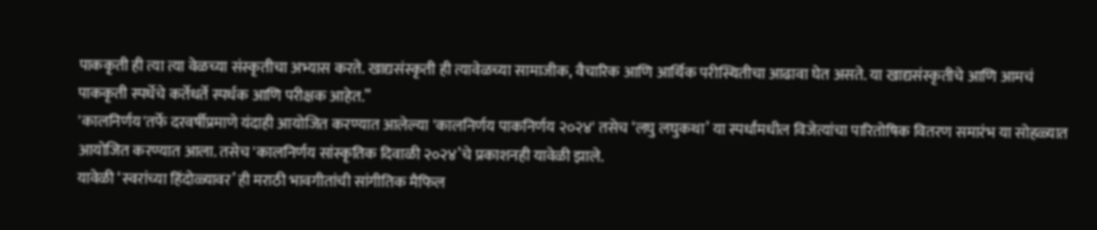पाककृती ही त्या त्या वेळच्या संस्कृतीचा अभ्यास करते. खाद्यसंस्कृती ही त्यावेळच्या सामाजीक, वैचारिक आणि आर्थिक परीस्थितीचा आढावा घेत असते. या खाद्यसंस्कृतीचे आणि आमचं पाककृती स्पर्धेचे कर्तेधर्ते स्पर्धक आणि परीक्षक आहेत.”
'कालनिर्णय'तर्फे दरवर्षीप्रमाणे यंदाही आयोजित करण्यात आलेल्या 'कालनिर्णय पाकनिर्णय २०२४' तसेच ‘लघु लघुकथा’ या स्पर्धांमधील विजेत्यांचा पारितोषिक वितरण समारंभ या सोहळ्यात आयोजित करण्यात आला. तसेच 'कालनिर्णय सांस्कृतिक दिवाळी २०२४’चे प्रकाशनही यावेळी झाले.
यावेळी ‘स्वरांच्या हिंदोळ्यावर’ ही मराठी भावगीतांची सांगीतिक मैफिल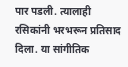पार पडली. त्यालाही रसिकांनी भरभरून प्रतिसाद दिला. या सांगीतिक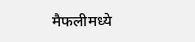मैफलीमध्ये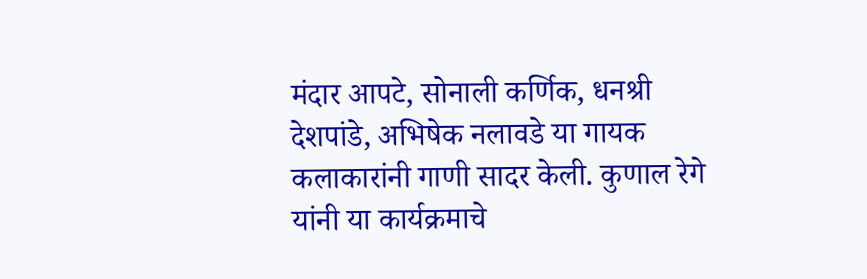मंदार आपटे, सोनाली कर्णिक, धनश्री देशपांडे, अभिषेक नलावडे या गायक कलाकारांनी गाणी सादर केली. कुणाल रेगे यांनी या कार्यक्रमाचे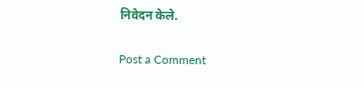निवेदन केले.

Post a Comment